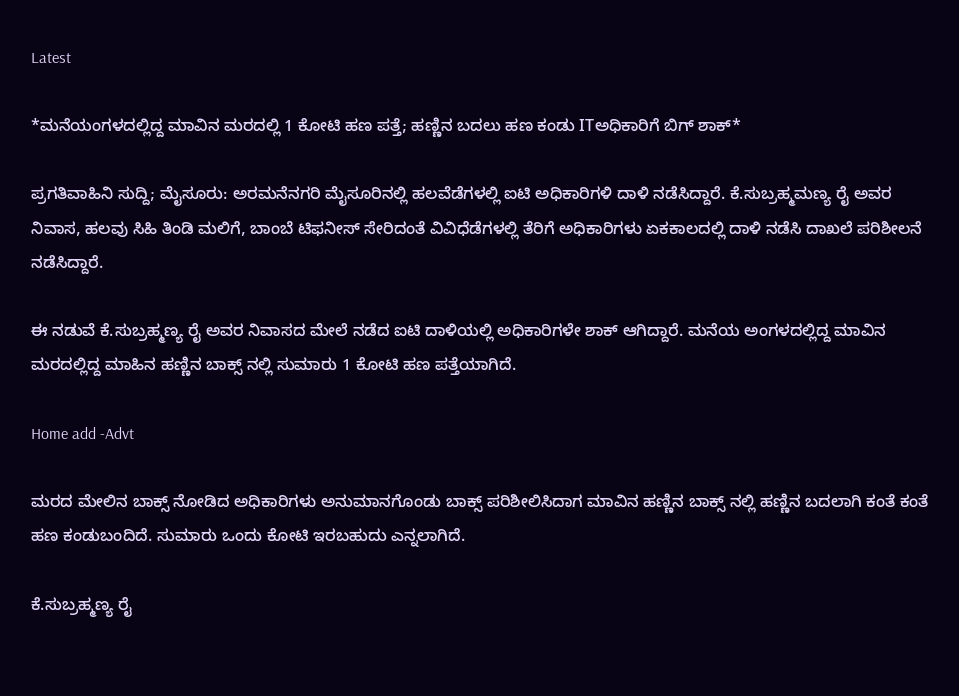Latest

*ಮನೆಯಂಗಳದಲ್ಲಿದ್ದ ಮಾವಿನ ಮರದಲ್ಲಿ 1 ಕೋಟಿ ಹಣ ಪತ್ತೆ; ಹಣ್ಣಿನ ಬದಲು ಹಣ ಕಂಡು ITಅಧಿಕಾರಿಗೆ ಬಿಗ್ ಶಾಕ್*

ಪ್ರಗತಿವಾಹಿನಿ ಸುದ್ದಿ; ಮೈಸೂರು: ಅರಮನೆನಗರಿ ಮೈಸೂರಿನಲ್ಲಿ ಹಲವೆಡೆಗಳಲ್ಲಿ ಐಟಿ ಅಧಿಕಾರಿಗಳಿ ದಾಳಿ ನಡೆಸಿದ್ದಾರೆ. ಕೆ.ಸುಬ್ರಹ್ಮಮಣ್ಯ ರೈ ಅವರ ನಿವಾಸ, ಹಲವು ಸಿಹಿ ತಿಂಡಿ ಮಲಿಗೆ, ಬಾಂಬೆ ಟಿಫನೀಸ್ ಸೇರಿದಂತೆ ವಿವಿಧೆಡೆಗಳಲ್ಲಿ ತೆರಿಗೆ ಅಧಿಕಾರಿಗಳು ಏಕಕಾಲದಲ್ಲಿ ದಾಳಿ ನಡೆಸಿ ದಾಖಲೆ ಪರಿಶೀಲನೆ ನಡೆಸಿದ್ದಾರೆ.

ಈ ನಡುವೆ ಕೆ.ಸುಬ್ರಹ್ಮಣ್ಯ ರೈ ಅವರ ನಿವಾಸದ ಮೇಲೆ ನಡೆದ ಐಟಿ ದಾಳಿಯಲ್ಲಿ ಅಧಿಕಾರಿಗಳೇ ಶಾಕ್ ಆಗಿದ್ದಾರೆ. ಮನೆಯ ಅಂಗಳದಲ್ಲಿದ್ದ ಮಾವಿನ ಮರದಲ್ಲಿದ್ದ ಮಾಹಿನ ಹಣ್ಣಿನ ಬಾಕ್ಸ್ ನಲ್ಲಿ ಸುಮಾರು 1 ಕೋಟಿ ಹಣ ಪತ್ತೆಯಾಗಿದೆ.

Home add -Advt

ಮರದ ಮೇಲಿನ ಬಾಕ್ಸ್ ನೋಡಿದ ಅಧಿಕಾರಿಗಳು ಅನುಮಾನಗೊಂಡು ಬಾಕ್ಸ್ ಪರಿಶೀಲಿಸಿದಾಗ ಮಾವಿನ ಹಣ್ಣಿನ ಬಾಕ್ಸ್ ನಲ್ಲಿ ಹಣ್ಣಿನ ಬದಲಾಗಿ ಕಂತೆ ಕಂತೆ ಹಣ ಕಂಡುಬಂದಿದೆ. ಸುಮಾರು ಒಂದು ಕೋಟಿ ಇರಬಹುದು ಎನ್ನಲಾಗಿದೆ.

ಕೆ.ಸುಬ್ರಹ್ಮಣ್ಯ ರೈ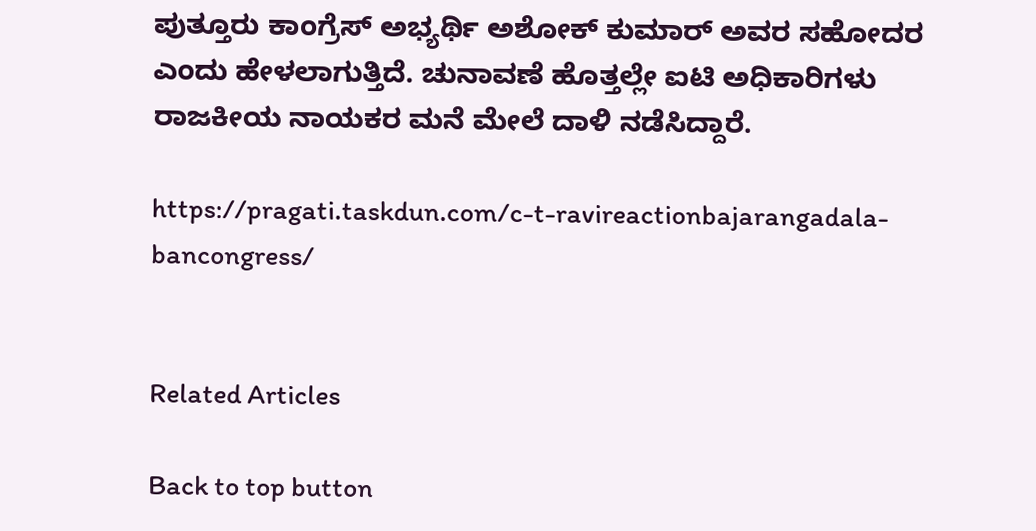ಪುತ್ತೂರು ಕಾಂಗ್ರೆಸ್ ಅಭ್ಯರ್ಥಿ ಅಶೋಕ್ ಕುಮಾರ್ ಅವರ ಸಹೋದರ ಎಂದು ಹೇಳಲಾಗುತ್ತಿದೆ. ಚುನಾವಣೆ ಹೊತ್ತಲ್ಲೇ ಐಟಿ ಅಧಿಕಾರಿಗಳು ರಾಜಕೀಯ ನಾಯಕರ ಮನೆ ಮೇಲೆ ದಾಳಿ ನಡೆಸಿದ್ದಾರೆ.

https://pragati.taskdun.com/c-t-ravireactionbajarangadala-bancongress/


Related Articles

Back to top button